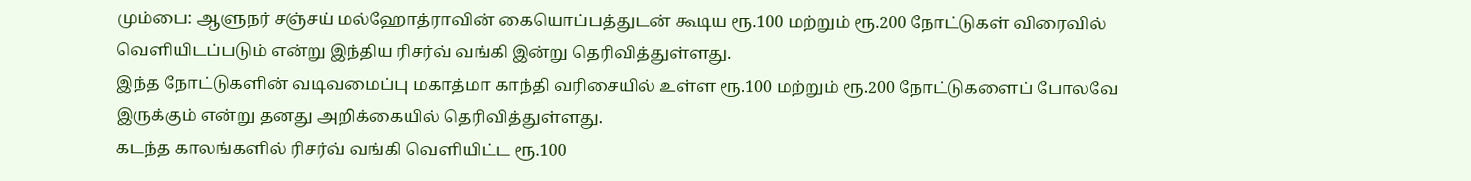மும்பை: ஆளுநர் சஞ்சய் மல்ஹோத்ராவின் கையொப்பத்துடன் கூடிய ரூ.100 மற்றும் ரூ.200 நோட்டுகள் விரைவில் வெளியிடப்படும் என்று இந்திய ரிசர்வ் வங்கி இன்று தெரிவித்துள்ளது.
இந்த நோட்டுகளின் வடிவமைப்பு மகாத்மா காந்தி வரிசையில் உள்ள ரூ.100 மற்றும் ரூ.200 நோட்டுகளைப் போலவே இருக்கும் என்று தனது அறிக்கையில் தெரிவித்துள்ளது.
கடந்த காலங்களில் ரிசர்வ் வங்கி வெளியிட்ட ரூ.100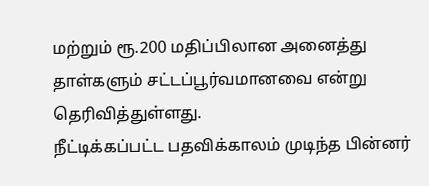மற்றும் ரூ.200 மதிப்பிலான அனைத்து தாள்களும் சட்டப்பூர்வமானவை என்று தெரிவித்துள்ளது.
நீட்டிக்கப்பட்ட பதவிக்காலம் முடிந்த பின்னர்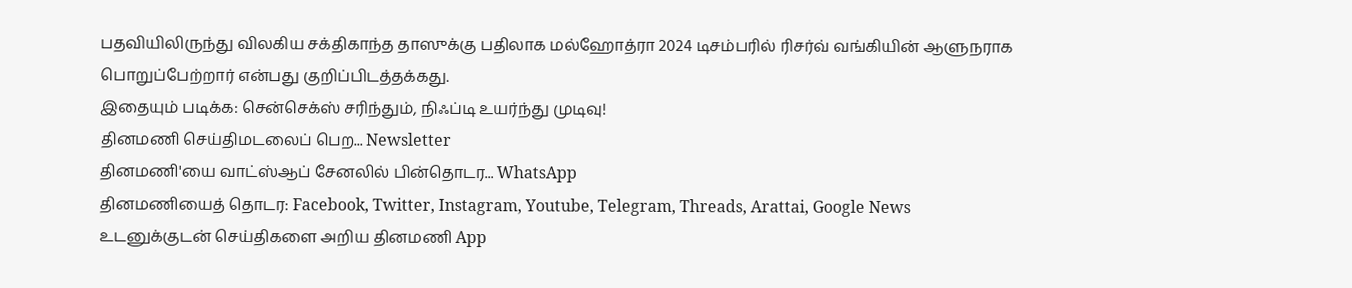பதவியிலிருந்து விலகிய சக்திகாந்த தாஸுக்கு பதிலாக மல்ஹோத்ரா 2024 டிசம்பரில் ரிசர்வ் வங்கியின் ஆளுநராக பொறுப்பேற்றார் என்பது குறிப்பிடத்தக்கது.
இதையும் படிக்க: சென்செக்ஸ் சரிந்தும், நிஃப்டி உயர்ந்து முடிவு!
தினமணி செய்திமடலைப் பெற... Newsletter
தினமணி'யை வாட்ஸ்ஆப் சேனலில் பின்தொடர... WhatsApp
தினமணியைத் தொடர: Facebook, Twitter, Instagram, Youtube, Telegram, Threads, Arattai, Google News
உடனுக்குடன் செய்திகளை அறிய தினமணி App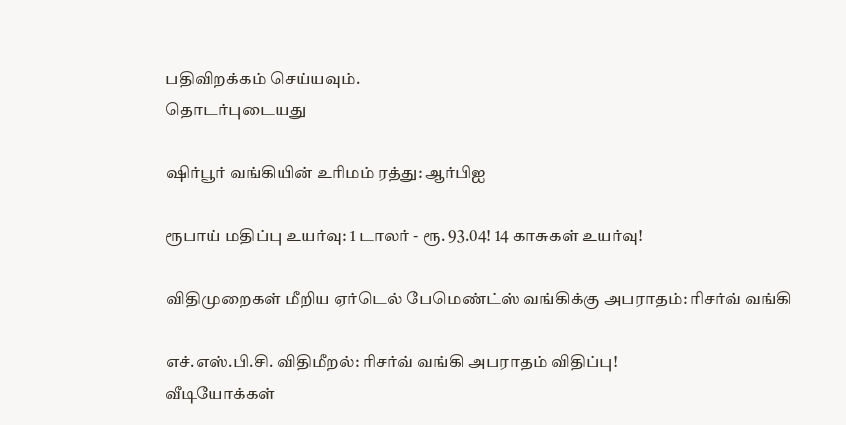பதிவிறக்கம் செய்யவும்.
தொடர்புடையது

ஷிர்பூர் வங்கியின் உரிமம் ரத்து: ஆர்பிஐ

ரூபாய் மதிப்பு உயர்வு: 1 டாலர் - ரூ. 93.04! 14 காசுகள் உயர்வு!

விதிமுறைகள் மீறிய ஏர்டெல் பேமெண்ட்ஸ் வங்கிக்கு அபராதம்: ரிசர்வ் வங்கி

எச்.எஸ்.பி.சி. விதிமீறல்: ரிசர்வ் வங்கி அபராதம் விதிப்பு!
வீடியோக்கள்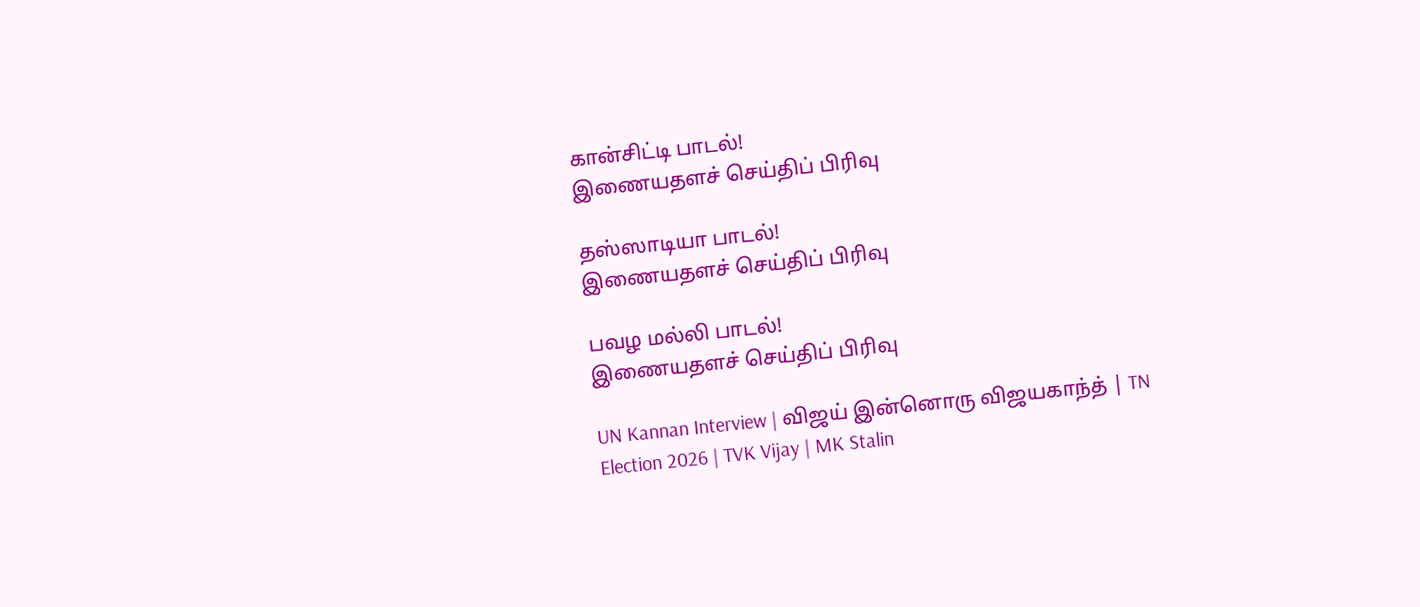கான்சிட்டி பாடல்!
இணையதளச் செய்திப் பிரிவு

தஸ்ஸாடியா பாடல்!
இணையதளச் செய்திப் பிரிவு

பவழ மல்லி பாடல்!
இணையதளச் செய்திப் பிரிவு

UN Kannan Interview | விஜய் இன்னொரு விஜயகாந்த் | TN Election 2026 | TVK Vijay | MK Stalin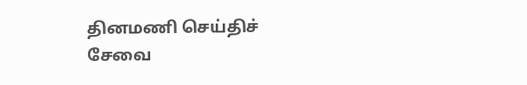தினமணி செய்திச் சேவை